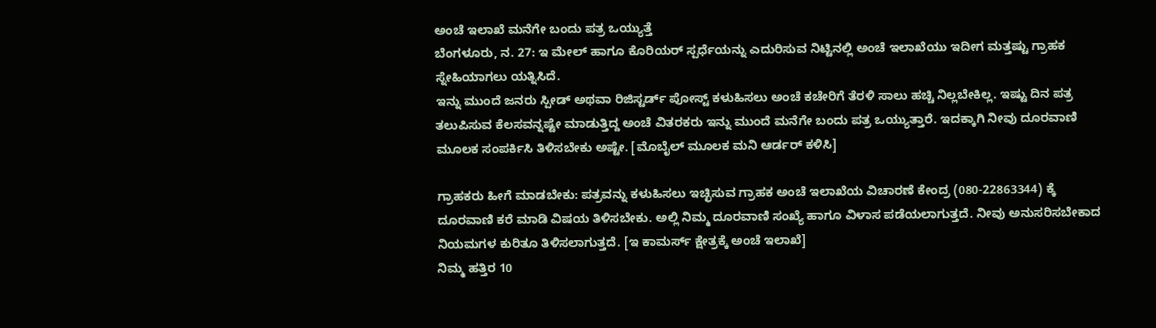ಅಂಚೆ ಇಲಾಖೆ ಮನೆಗೇ ಬಂದು ಪತ್ರ ಒಯ್ಯುತ್ತೆ
ಬೆಂಗಳೂರು, ನ. 27: ಇ ಮೇಲ್ ಹಾಗೂ ಕೊರಿಯರ್ ಸ್ಪರ್ಧೆಯನ್ನು ಎದುರಿಸುವ ನಿಟ್ಟಿನಲ್ಲಿ ಅಂಚೆ ಇಲಾಖೆಯು ಇದೀಗ ಮತ್ತಷ್ಟು ಗ್ರಾಹಕ ಸ್ನೇಹಿಯಾಗಲು ಯತ್ನಿಸಿದೆ.
ಇನ್ನು ಮುಂದೆ ಜನರು ಸ್ಪೀಡ್ ಅಥವಾ ರಿಜಿಸ್ಟರ್ಡ್ ಪೋಸ್ಟ್ ಕಳುಹಿಸಲು ಅಂಚೆ ಕಚೇರಿಗೆ ತೆರಳಿ ಸಾಲು ಹಚ್ಚಿ ನಿಲ್ಲಬೇಕಿಲ್ಲ. ಇಷ್ಟು ದಿನ ಪತ್ರ ತಲುಪಿಸುವ ಕೆಲಸವನ್ನಷ್ಟೇ ಮಾಡುತ್ತಿದ್ದ ಅಂಚೆ ವಿತರಕರು ಇನ್ನು ಮುಂದೆ ಮನೆಗೇ ಬಂದು ಪತ್ರ ಒಯ್ಯುತ್ತಾರೆ. ಇದಕ್ಕಾಗಿ ನೀವು ದೂರವಾಣಿ ಮೂಲಕ ಸಂಪರ್ಕಿಸಿ ತಿಳಿಸಬೇಕು ಅಷ್ಟೇ. [ಮೊಬೈಲ್ ಮೂಲಕ ಮನಿ ಆರ್ಡರ್ ಕಳಿಸಿ]

ಗ್ರಾಹಕರು ಹೀಗೆ ಮಾಡಬೇಕು: ಪತ್ರವನ್ನು ಕಳುಹಿಸಲು ಇಚ್ಛಿಸುವ ಗ್ರಾಹಕ ಅಂಚೆ ಇಲಾಖೆಯ ವಿಚಾರಣೆ ಕೇಂದ್ರ (080-22863344) ಕ್ಕೆ ದೂರವಾಣಿ ಕರೆ ಮಾಡಿ ವಿಷಯ ತಿಳಿಸಬೇಕು. ಅಲ್ಲಿ ನಿಮ್ಮ ದೂರವಾಣಿ ಸಂಖ್ಯೆ ಹಾಗೂ ವಿಳಾಸ ಪಡೆಯಲಾಗುತ್ತದೆ. ನೀವು ಅನುಸರಿಸಬೇಕಾದ ನಿಯಮಗಳ ಕುರಿತೂ ತಿಳಿಸಲಾಗುತ್ತದೆ. [ಇ ಕಾಮರ್ಸ್ ಕ್ಷೇತ್ರಕ್ಕೆ ಅಂಚೆ ಇಲಾಖೆ]
ನಿಮ್ಮ ಹತ್ತಿರ 10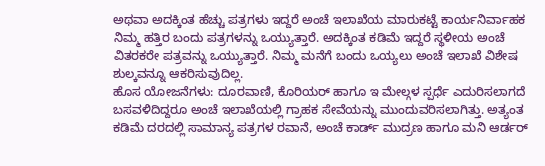ಅಥವಾ ಅದಕ್ಕಿಂತ ಹೆಚ್ಚು ಪತ್ರಗಳು ಇದ್ದರೆ ಅಂಚೆ ಇಲಾಖೆಯ ಮಾರುಕಟ್ಟೆ ಕಾರ್ಯನಿರ್ವಾಹಕ ನಿಮ್ಮ ಹತ್ತಿರ ಬಂದು ಪತ್ರಗಳನ್ನು ಒಯ್ಯುತ್ತಾರೆ. ಅದಕ್ಕಿಂತ ಕಡಿಮೆ ಇದ್ದರೆ ಸ್ಥಳೀಯ ಅಂಚೆ ವಿತರಕರೇ ಪತ್ರವನ್ನು ಒಯ್ಯುತ್ತಾರೆ. ನಿಮ್ಮ ಮನೆಗೆ ಬಂದು ಒಯ್ಯಲು ಅಂಚೆ ಇಲಾಖೆ ವಿಶೇಷ ಶುಲ್ಕವನ್ನೂ ಆಕರಿಸುವುದಿಲ್ಲ.
ಹೊಸ ಯೋಜನೆಗಳು: ದೂರವಾಣಿ, ಕೊರಿಯರ್ ಹಾಗೂ ಇ ಮೇಲ್ಗಳ ಸ್ಪರ್ಧೆ ಎದುರಿಸಲಾಗದೆ ಬಸವಳಿದಿದ್ದರೂ ಅಂಚೆ ಇಲಾಖೆಯಲ್ಲಿ ಗ್ರಾಹಕ ಸೇವೆಯನ್ನು ಮುಂದುವರಿಸಲಾಗಿತ್ತು. ಅತ್ಯಂತ ಕಡಿಮೆ ದರದಲ್ಲಿ ಸಾಮಾನ್ಯ ಪತ್ರಗಳ ರವಾನೆ, ಅಂಚೆ ಕಾರ್ಡ್ ಮುದ್ರಣ ಹಾಗೂ ಮನಿ ಆರ್ಡರ್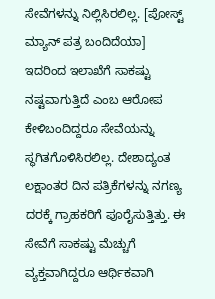ಸೇವೆಗಳನ್ನು ನಿಲ್ಲಿಸಿರಲಿಲ್ಲ. [ಪೋಸ್ಟ್ ಮ್ಯಾನ್ ಪತ್ರ ಬಂದಿದೆಯಾ]
ಇದರಿಂದ ಇಲಾಖೆಗೆ ಸಾಕಷ್ಟು ನಷ್ಟವಾಗುತ್ತಿದೆ ಎಂಬ ಆರೋಪ ಕೇಳಿಬಂದಿದ್ದರೂ ಸೇವೆಯನ್ನು ಸ್ಥಗಿತಗೊಳಿಸಿರಲಿಲ್ಲ. ದೇಶಾದ್ಯಂತ ಲಕ್ಷಾಂತರ ದಿನ ಪತ್ರಿಕೆಗಳನ್ನು ನಗಣ್ಯ ದರಕ್ಕೆ ಗ್ರಾಹಕರಿಗೆ ಪೂರೈಸುತ್ತಿತ್ತು. ಈ ಸೇವೆಗೆ ಸಾಕಷ್ಟು ಮೆಚ್ಚುಗೆ ವ್ಯಕ್ತವಾಗಿದ್ದರೂ ಆರ್ಥಿಕವಾಗಿ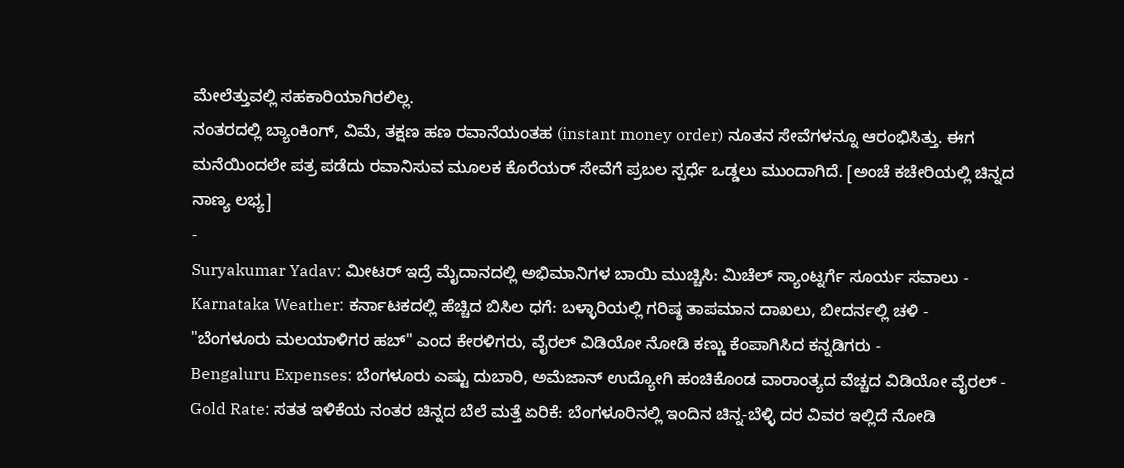ಮೇಲೆತ್ತುವಲ್ಲಿ ಸಹಕಾರಿಯಾಗಿರಲಿಲ್ಲ.
ನಂತರದಲ್ಲಿ ಬ್ಯಾಂಕಿಂಗ್, ವಿಮೆ, ತಕ್ಷಣ ಹಣ ರವಾನೆಯಂತಹ (instant money order) ನೂತನ ಸೇವೆಗಳನ್ನೂ ಆರಂಭಿಸಿತ್ತು. ಈಗ ಮನೆಯಿಂದಲೇ ಪತ್ರ ಪಡೆದು ರವಾನಿಸುವ ಮೂಲಕ ಕೊರೆಯರ್ ಸೇವೆಗೆ ಪ್ರಬಲ ಸ್ಪರ್ಧೆ ಒಡ್ಡಲು ಮುಂದಾಗಿದೆ. [ಅಂಚೆ ಕಚೇರಿಯಲ್ಲಿ ಚಿನ್ನದ ನಾಣ್ಯ ಲಭ್ಯ]
-
Suryakumar Yadav: ಮೀಟರ್ ಇದ್ರೆ ಮೈದಾನದಲ್ಲಿ ಅಭಿಮಾನಿಗಳ ಬಾಯಿ ಮುಚ್ಚಿಸಿ: ಮಿಚೆಲ್ ಸ್ಯಾಂಟ್ನರ್ಗೆ ಸೂರ್ಯ ಸವಾಲು -
Karnataka Weather: ಕರ್ನಾಟಕದಲ್ಲಿ ಹೆಚ್ಚಿದ ಬಿಸಿಲ ಧಗೆ: ಬಳ್ಳಾರಿಯಲ್ಲಿ ಗರಿಷ್ಠ ತಾಪಮಾನ ದಾಖಲು, ಬೀದರ್ನಲ್ಲಿ ಚಳಿ -
"ಬೆಂಗಳೂರು ಮಲಯಾಳಿಗರ ಹಬ್" ಎಂದ ಕೇರಳಿಗರು, ವೈರಲ್ ವಿಡಿಯೋ ನೋಡಿ ಕಣ್ಣು ಕೆಂಪಾಗಿಸಿದ ಕನ್ನಡಿಗರು -
Bengaluru Expenses: ಬೆಂಗಳೂರು ಎಷ್ಟು ದುಬಾರಿ, ಅಮೆಜಾನ್ ಉದ್ಯೋಗಿ ಹಂಚಿಕೊಂಡ ವಾರಾಂತ್ಯದ ವೆಚ್ಚದ ವಿಡಿಯೋ ವೈರಲ್ -
Gold Rate: ಸತತ ಇಳಿಕೆಯ ನಂತರ ಚಿನ್ನದ ಬೆಲೆ ಮತ್ತೆ ಏರಿಕೆ: ಬೆಂಗಳೂರಿನಲ್ಲಿ ಇಂದಿನ ಚಿನ್ನ-ಬೆಳ್ಳಿ ದರ ವಿವರ ಇಲ್ಲಿದೆ ನೋಡಿ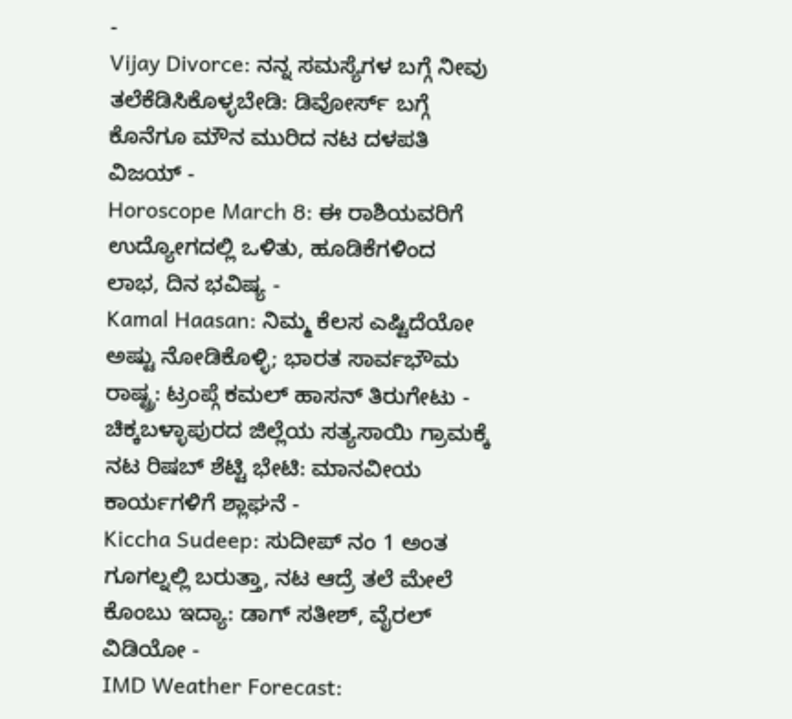-
Vijay Divorce: ನನ್ನ ಸಮಸ್ಯೆಗಳ ಬಗ್ಗೆ ನೀವು ತಲೆಕೆಡಿಸಿಕೊಳ್ಳಬೇಡಿ: ಡಿವೋರ್ಸ್ ಬಗ್ಗೆ ಕೊನೆಗೂ ಮೌನ ಮುರಿದ ನಟ ದಳಪತಿ ವಿಜಯ್ -
Horoscope March 8: ಈ ರಾಶಿಯವರಿಗೆ ಉದ್ಯೋಗದಲ್ಲಿ ಒಳಿತು, ಹೂಡಿಕೆಗಳಿಂದ ಲಾಭ, ದಿನ ಭವಿಷ್ಯ -
Kamal Haasan: ನಿಮ್ಮ ಕೆಲಸ ಎಷ್ಟಿದೆಯೋ ಅಷ್ಟು ನೋಡಿಕೊಳ್ಳಿ; ಭಾರತ ಸಾರ್ವಭೌಮ ರಾಷ್ಟ್ರ: ಟ್ರಂಪ್ಗೆ ಕಮಲ್ ಹಾಸನ್ ತಿರುಗೇಟು -
ಚಿಕ್ಕಬಳ್ಳಾಪುರದ ಜಿಲ್ಲೆಯ ಸತ್ಯಸಾಯಿ ಗ್ರಾಮಕ್ಕೆ ನಟ ರಿಷಬ್ ಶೆಟ್ಟಿ ಭೇಟಿ: ಮಾನವೀಯ ಕಾರ್ಯಗಳಿಗೆ ಶ್ಲಾಘನೆ -
Kiccha Sudeep: ಸುದೀಪ್ ನಂ 1 ಅಂತ ಗೂಗಲ್ನಲ್ಲಿ ಬರುತ್ತಾ, ನಟ ಆದ್ರೆ ತಲೆ ಮೇಲೆ ಕೊಂಬು ಇದ್ಯಾ: ಡಾಗ್ ಸತೀಶ್, ವೈರಲ್ ವಿಡಿಯೋ -
IMD Weather Forecast: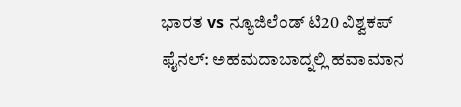ಭಾರತ vs ನ್ಯೂಜಿಲೆಂಡ್ ಟಿ20 ವಿಶ್ವಕಪ್ ಫೈನಲ್: ಅಹಮದಾಬಾದ್ನಲ್ಲಿ ಹವಾಮಾನ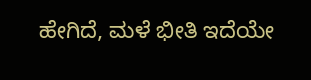ಹೇಗಿದೆ, ಮಳೆ ಭೀತಿ ಇದೆಯೇ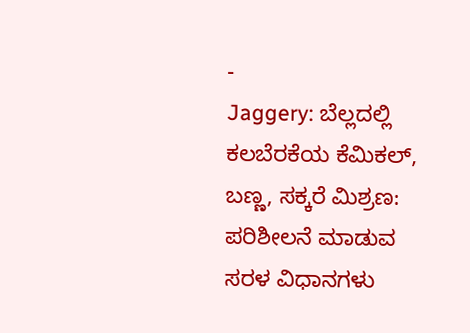-
Jaggery: ಬೆಲ್ಲದಲ್ಲಿ ಕಲಬೆರಕೆಯ ಕೆಮಿಕಲ್, ಬಣ್ಣ, ಸಕ್ಕರೆ ಮಿಶ್ರಣ: ಪರಿಶೀಲನೆ ಮಾಡುವ ಸರಳ ವಿಧಾನಗಳು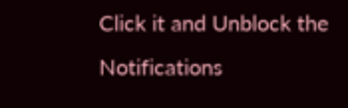Click it and Unblock the Notifications